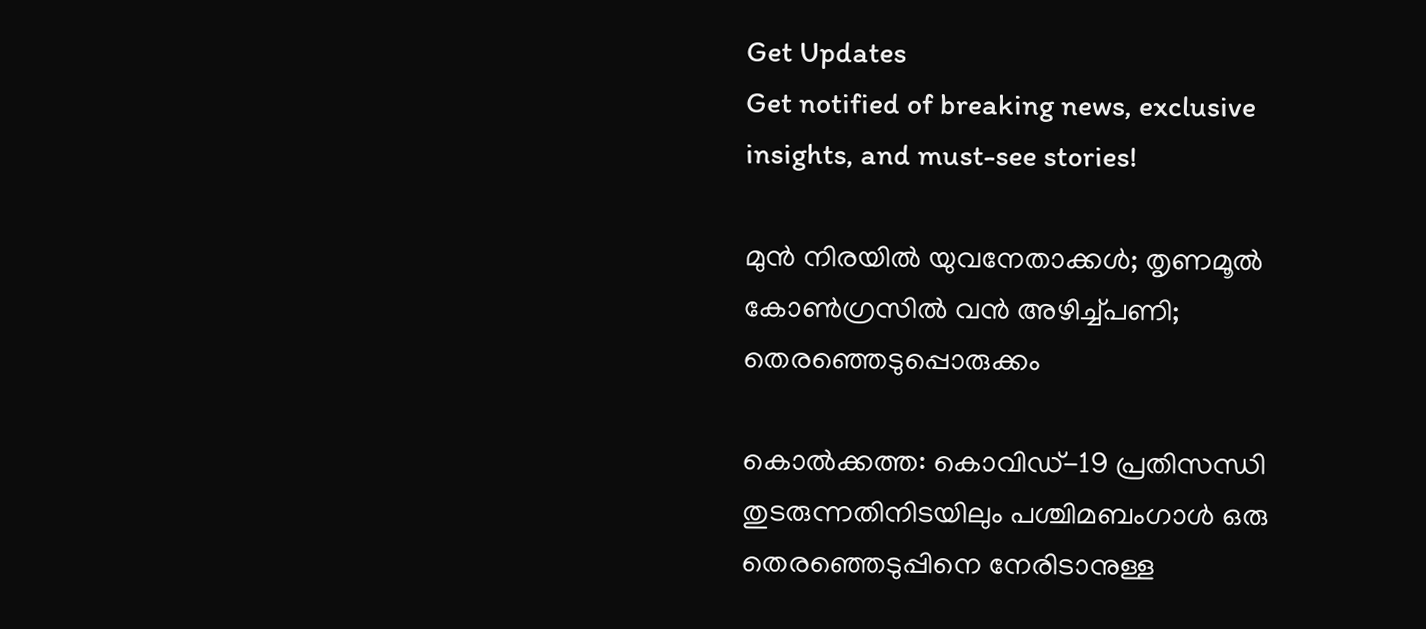Get Updates
Get notified of breaking news, exclusive insights, and must-see stories!

മുന്‍ നിരയില്‍ യുവനേതാക്കള്‍; തൃണമൂല്‍ കോണ്‍ഗ്രസില്‍ വന്‍ അഴിച്ച്പണി; തെരഞ്ഞെടുപ്പൊരുക്കം

കൊല്‍ക്കത്ത: കൊവിഡ്-19 പ്രതിസന്ധി തുടരുന്നതിനിടയിലും പശ്ചിമബംഗാള്‍ ഒരു തെരഞ്ഞെടുപ്പിനെ നേരിടാനുള്ള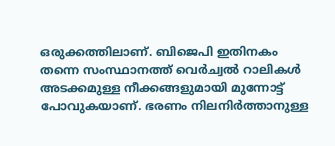ഒരുക്കത്തിലാണ്. ബിജെപി ഇതിനകം തന്നെ സംസ്ഥാനത്ത് വെര്‍ച്വല്‍ റാലികള്‍ അടക്കമുള്ള നീക്കങ്ങളുമായി മുന്നോട്ട് പോവുകയാണ്. ഭരണം നിലനിര്‍ത്താനുള്ള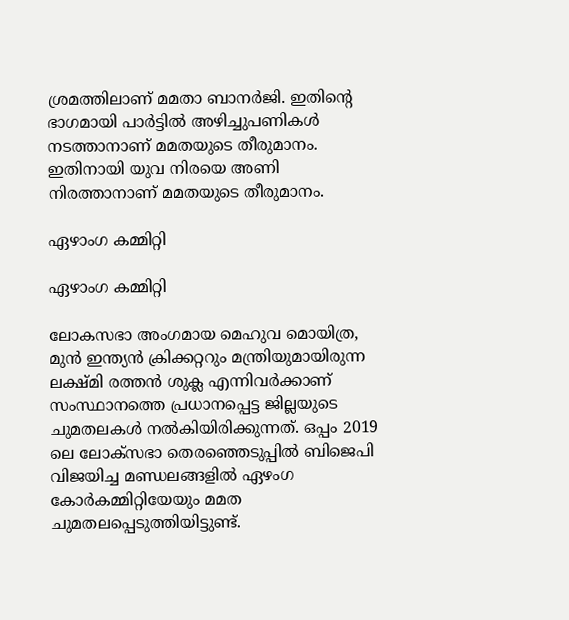ശ്രമത്തിലാണ് മമതാ ബാനര്‍ജി. ഇതിന്റെ ഭാഗമായി പാര്‍ട്ടില്‍ അഴിച്ചുപണികള്‍ നടത്താനാണ് മമതയുടെ തീരുമാനം. ഇതിനായി യുവ നിരയെ അണി നിരത്താനാണ് മമതയുടെ തീരുമാനം.

ഏഴാംഗ കമ്മിറ്റി

ഏഴാംഗ കമ്മിറ്റി

ലോകസഭാ അംഗമായ മെഹുവ മൊയിത്ര, മുന്‍ ഇന്ത്യന്‍ ക്രിക്കറ്ററും മന്ത്രിയുമായിരുന്ന ലക്ഷ്മി രത്തന്‍ ശുക്ല എന്നിവര്‍ക്കാണ് സംസ്ഥാനത്തെ പ്രധാനപ്പെട്ട ജില്ലയുടെ ചുമതലകള്‍ നല്‍കിയിരിക്കുന്നത്. ഒപ്പം 2019 ലെ ലോക്‌സഭാ തെരഞ്ഞെടുപ്പില്‍ ബിജെപി വിജയിച്ച മണ്ഡലങ്ങളില്‍ ഏഴംഗ കോര്‍കമ്മിറ്റിയേയും മമത ചുമതലപ്പെടുത്തിയിട്ടുണ്ട്.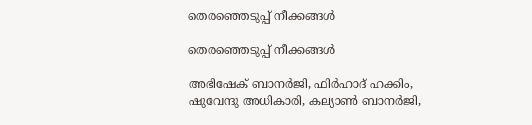തെരഞ്ഞെടുപ്പ് നീക്കങ്ങള്‍

തെരഞ്ഞെടുപ്പ് നീക്കങ്ങള്‍

അഭിഷേക് ബാനര്‍ജി, ഫിര്‍ഹാദ് ഹക്കിം, ഷുവേന്ദു അധികാരി, കല്യാണ്‍ ബാനര്‍ജി,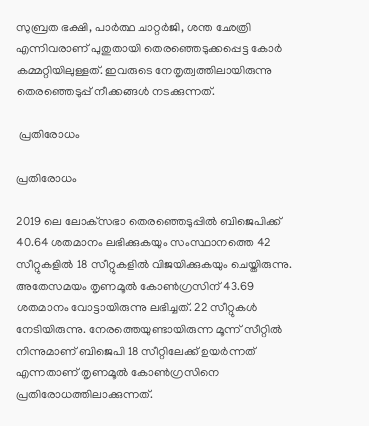സുബ്രത ഭക്ഷി, പാര്‍ത്ഥ ചാറ്റര്‍ജി, ശന്ത ഛേത്രി എന്നിവരാണ് പുതുതായി തെരഞ്ഞെടുക്കപ്പെട്ട കോര്‍ കമ്മറ്റിയിലുള്ളത്. ഇവരുടെ നേതൃത്വത്തിലായിരുന്നു തെരഞ്ഞെടുപ്പ് നീക്കങ്ങള്‍ നടക്കുന്നത്.

 പ്രതിരോധം

പ്രതിരോധം

2019 ലെ ലോക്‌സഭാ തെരഞ്ഞെടുപ്പില്‍ ബിജെപിക്ക് 40.64 ശതമാനം ലഭിക്കുകയും സംസ്ഥാനത്തെ 42 സീറ്റുകളില്‍ 18 സീറ്റുകളില്‍ വിജയിക്കുകയും ചെയ്തിരുന്നു. അതേസമയം തൃണമൂല്‍ കോണ്‍ഗ്രസിന് 43.69 ശതമാനം വോട്ടായിരുന്നു ലഭിച്ചത്. 22 സീറ്റുകള്‍ നേടിയിരുന്നു. നേരത്തെയുണ്ടായിരുന്ന മൂന്ന് സീറ്റില്‍ നിന്നുമാണ് ബിജെപി 18 സീറ്റിലേക്ക് ഉയര്‍ന്നത് എന്നതാണ് തൃണമൂല്‍ കോണ്‍ഗ്രസിനെ പ്രതിരോധത്തിലാക്കുന്നത്.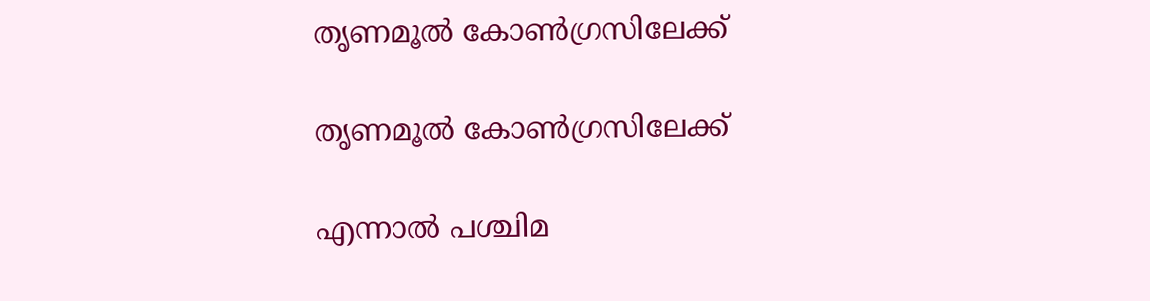തൃണമൂല്‍ കോണ്‍ഗ്രസിലേക്ക്

തൃണമൂല്‍ കോണ്‍ഗ്രസിലേക്ക്

എന്നാല്‍ പശ്ചിമ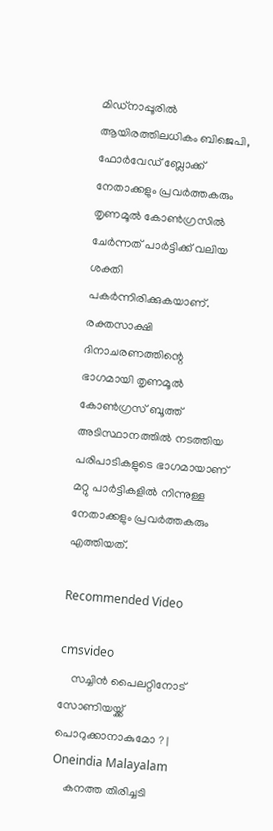മിഡ്‌നാപ്പൂരില്‍ ആയിരത്തിലധികം ബിജെപി, ഫോര്‍വേഡ് ബ്ലോക്ക് നേതാക്കളും പ്രവര്‍ത്തകരും തൃണമൂല്‍ കോണ്‍ഗ്രസില്‍ ചേര്‍ന്നത് പാര്‍ട്ടിക്ക് വലിയ ശക്തി പകര്‍ന്നിരിക്കുകയാണ്. രക്തസാക്ഷി ദിനാചരണത്തിന്റെ ഭാഗമായി തൃണമൂല്‍ കോണ്‍ഗ്രസ് ബൂത്ത് അടിസ്ഥാനത്തില്‍ നടത്തിയ പരിപാടികളുടെ ഭാഗമായാണ് മറ്റു പാര്‍ട്ടികളില്‍ നിന്നുള്ള നേതാക്കളും പ്രവര്‍ത്തകരും എത്തിയത്.

Recommended Video

cmsvideo
    സച്ചിന്‍ പൈലറ്റിനോട് സോണിയയ്ക്ക് പൊറുക്കാനാകുമോ ? | Oneindia Malayalam
    കനത്ത തിരിച്ചടി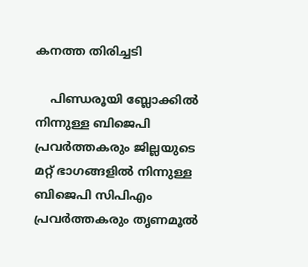കനത്ത തിരിച്ചടി

    പിണ്ഡരൂയി ബ്ലോക്കില്‍ നിന്നുള്ള ബിജെപി പ്രവര്‍ത്തകരും ജില്ലയുടെ മറ്റ് ഭാഗങ്ങളില്‍ നിന്നുള്ള ബിജെപി സിപിഎം പ്രവര്‍ത്തകരും തൃണമൂല്‍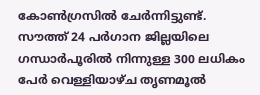കോണ്‍ഗ്രസില്‍ ചേര്‍ന്നിട്ടുണ്ട്. സൗത്ത് 24 പര്‍ഗാന ജില്ലയിലെ ഗന്ധാര്‍പൂരില്‍ നിന്നുള്ള 300 ലധികം പേര്‍ വെള്ളിയാഴ്ച തൃണമൂല്‍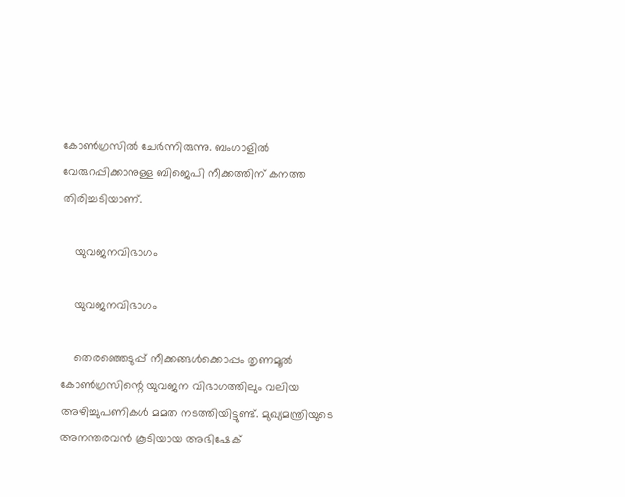കോണ്‍ഗ്രസില്‍ ചേര്‍ന്നിരുന്നു. ബംഗാളില്‍ വേരുറപ്പിക്കാനുള്ള ബിജെപി നീക്കത്തിന് കനത്ത തിരിച്ചടിയാണ്.

    യുവജനവിഭാഗം

    യുവജനവിഭാഗം

    തെരഞ്ഞെടുപ്പ് നീക്കങ്ങള്‍ക്കൊപ്പം തൃണമൂല്‍ കോണ്‍ഗ്രസിന്റെ യുവജന വിഭാഗത്തിലും വലിയ അഴിച്ചുപണികള്‍ മമത നടത്തിയിട്ടുണ്ട്. മുഖ്യമന്ത്രിയുടെ അനന്തരവന്‍ കൂടിയായ അഭിഷേക്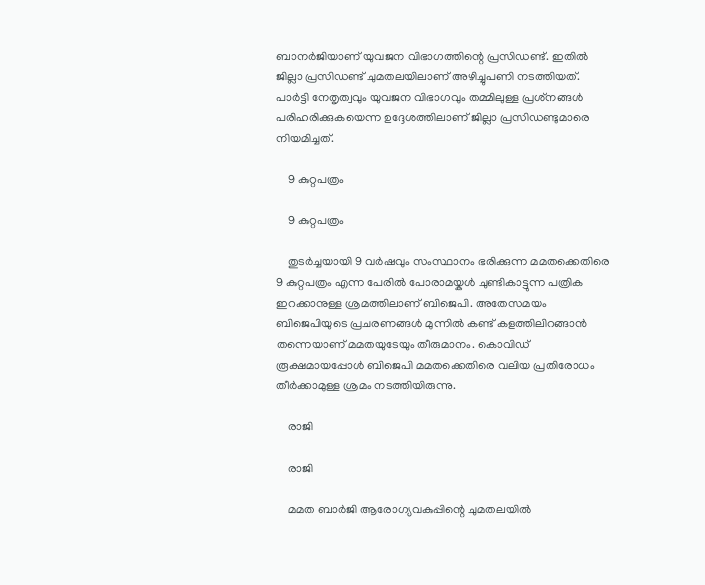ബാനര്‍ജിയാണ് യുവജന വിഭാഗത്തിന്റെ പ്രസിഡണ്ട്. ഇതില്‍ ജില്ലാ പ്രസിഡണ്ട് ചുമതലയിലാണ് അഴിച്ചുപണി നടത്തിയത്. പാര്‍ട്ടി നേതൃത്വവും യുവജന വിഭാഗവും തമ്മിലുള്ള പ്രശ്‌നങ്ങള്‍ പരിഹരിക്കുകയെന്ന ഉദ്ദേശത്തിലാണ് ജില്ലാ പ്രസിഡണ്ടുമാരെ നിയമിച്ചത്.

    9 കുറ്റപത്രം

    9 കുറ്റപത്രം

    തുടര്‍ച്ചയായി 9 വര്‍ഷവും സംസ്ഥാനം ഭരിക്കുന്ന മമതക്കെതിരെ 9 കുറ്റപത്രം എന്ന പേരില്‍ പോരാമയ്കള്‍ ചുണ്ടികാട്ടുന്ന പത്രിക ഇറക്കാനുള്ള ശ്രമത്തിലാണ് ബിജെപി. അതേസമയം ബിജെപിയുടെ പ്രചരണങ്ങള്‍ മുന്നില്‍ കണ്ട് കളത്തിലിറങ്ങാന്‍ തന്നെയാണ് മമതയുടേയും തീരുമാനം. കൊവിഡ് രൂക്ഷമായപ്പോള്‍ ബിജെപി മമതക്കെതിരെ വലിയ പ്രതിരോധം തീര്‍ക്കാമുള്ള ശ്രമം നടത്തിയിരുന്നു.

    രാജി

    രാജി

    മമത ബാര്‍ജി ആരോഗ്യവകുപ്പിന്റെ ചുമതലയില്‍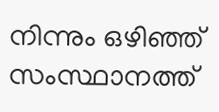നിന്നും ഒഴിഞ്ഞ് സംസ്ഥാനത്ത്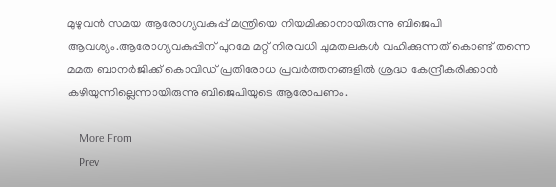മുഴുവന്‍ സമയ ആരോഗ്യവകുപ്പ് മന്ത്രിയെ നിയമിക്കാനായിരുന്നു ബിജെപി ആവശ്യം.ആരോഗ്യവകുപ്പിന് പുറമേ മറ്റ് നിരവധി ചുമതലകള്‍ വഹിക്കുന്നത് കൊണ്ട് തന്നെ മമത ബാനര്‍ജിക്ക് കൊവിഡ് പ്രതിരോധ പ്രവര്‍ത്തനങ്ങളില്‍ ശ്രദ്ധ കേന്ദ്രീകരിക്കാന്‍ കഴിയുന്നില്ലെന്നായിരുന്നു ബിജെപിയുടെ ആരോപണം.

    More From
    Prev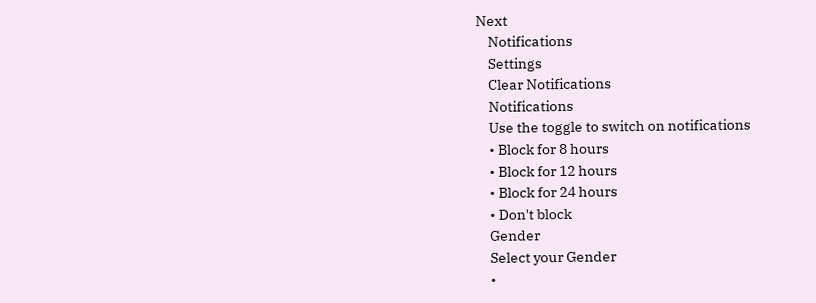Next
    Notifications
    Settings
    Clear Notifications
    Notifications
    Use the toggle to switch on notifications
    • Block for 8 hours
    • Block for 12 hours
    • Block for 24 hours
    • Don't block
    Gender
    Select your Gender
    •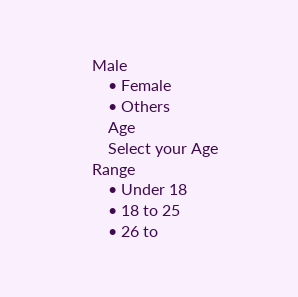Male
    • Female
    • Others
    Age
    Select your Age Range
    • Under 18
    • 18 to 25
    • 26 to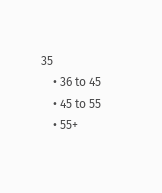35
    • 36 to 45
    • 45 to 55
    • 55+